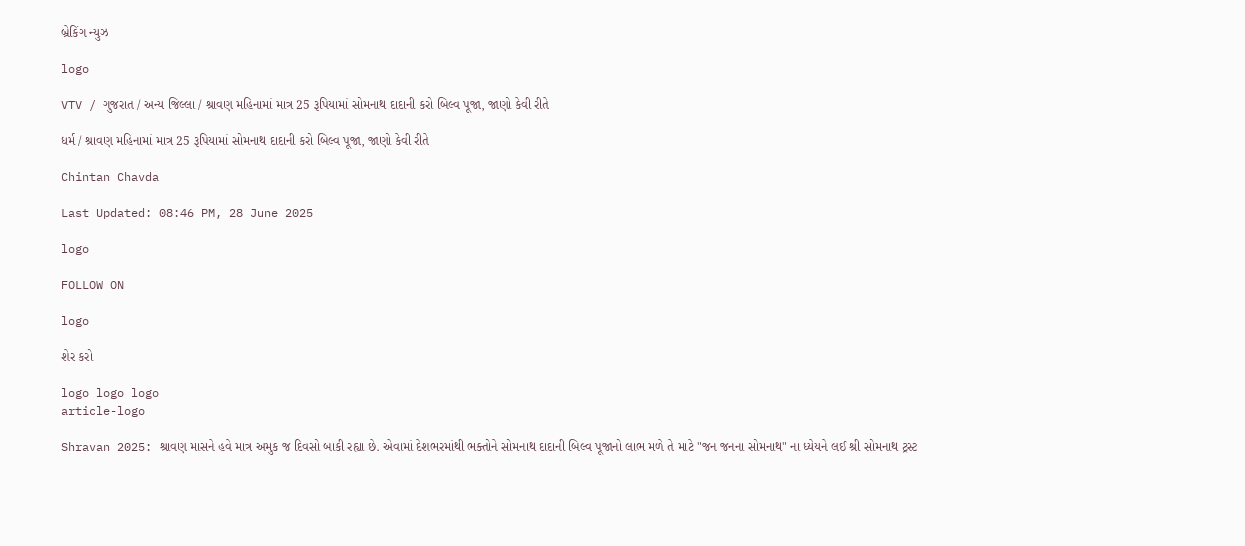બ્રેકિંગ ન્યુઝ

logo

VTV / ગુજરાત / અન્ય જિલ્લા / શ્રાવણ મહિનામાં માત્ર 25 રૂપિયામાં સોમનાથ દાદાની કરો બિલ્વ પૂજા, જાણો કેવી રીતે

ધર્મ / શ્રાવણ મહિનામાં માત્ર 25 રૂપિયામાં સોમનાથ દાદાની કરો બિલ્વ પૂજા, જાણો કેવી રીતે

Chintan Chavda

Last Updated: 08:46 PM, 28 June 2025

logo

FOLLOW ON

logo

શેર કરો

logo logo logo
article-logo

Shravan 2025: શ્રાવણ માસને હવે માત્ર અમુક જ દિવસો બાકી રહ્યા છે. એવામાં દેશભરમાંથી ભક્તોને સોમનાથ દાદાની બિલ્વ પૂજાનો લાભ મળે તે માટે "જન જનના સોમનાથ" ના ધ્યેયને લઈ શ્રી સોમનાથ ટ્રસ્ટ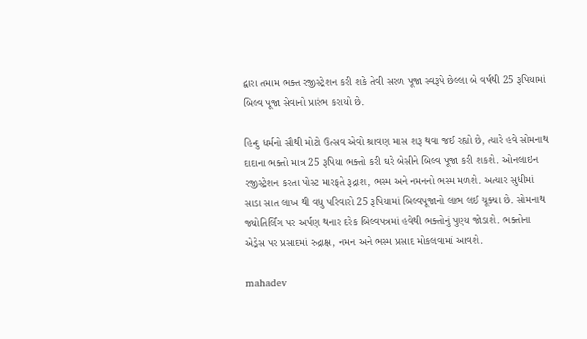દ્વારા તમામ ભક્ત રજીસ્ટ્રેશન કરી શકે તેવી સરળ પૂજા સ્વરૂપે છેલ્લા બે વર્ષથી 25 રૂપિયામાં બિલ્વ પૂજા સેવાનો પ્રારંભ કરાયો છે.

હિન્દુ ધર્મનો સૌથી મોટો ઉત્સવ એવો શ્રાવણ માસ શરૂ થવા જઈ રહ્યો છે, ત્યારે હવે સોમનાથ દાદાના ભક્તો માત્ર 25 રૂપિયા ભક્તો કરી ઘરે બેસીને બિલ્વ પૂજા કરી શકશે. ઓનલાઇન રજીસ્ટ્રેશન કરતા પોસ્ટ મારફતે રૂદ્રાશ, ભસ્મ અને નમનનો ભસ્મ મળશે. અત્યાર સુધીમાં સાડા સાત લાખ થી વધુ પરિવારો 25 રૂપિયામાં બિલ્વપૂજાનો લાભ લઈ ચૂક્યા છે. સોમનાથ જ્યોતિર્લિંગ પર અર્પણ થનાર દરેક બિલ્વપત્રમાં હવેથી ભક્તોનું પુણ્ય જોડાશે. ભક્તોના એડ્રેસ પર પ્રસાદમાં રુદ્રાક્ષ, નમન અને ભસ્મ પ્રસાદ મોકલવામાં આવશે.

mahadev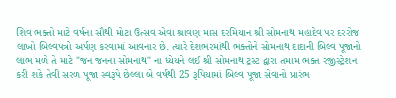શિવ ભક્તો માટે વર્ષના સૌથી મોટા ઉત્સવ એવા શ્રાવણ માસ દરમિયાન શ્રી સોમનાથ મહાદેવ પર દરરોજ લાખો બિલ્વપત્રો અર્પણ કરવામાં આવનાર છે. ત્યારે દેશભરમાંથી ભક્તોને સોમનાથ દાદાની બિલ્વ પૂજાનો લાભ મળે તે માટે "જન જનના સોમનાથ" ના ધ્યેયને લઈ શ્રી સોમનાથ ટ્રસ્ટ દ્વારા તમામ ભક્ત રજીસ્ટ્રેશન કરી શકે તેવી સરળ પૂજા સ્વરૂપે છેલ્લા બે વર્ષથી 25 રૂપિયામાં બિલ્વ પૂજા સેવાનો પ્રારંભ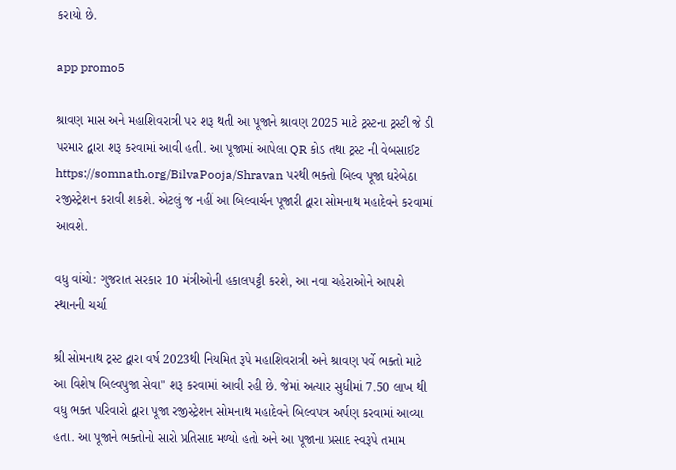કરાયો છે.

app promo5

શ્રાવણ માસ અને મહાશિવરાત્રી પર શરૂ થતી આ પૂજાને શ્રાવણ 2025 માટે ટ્રસ્ટના ટ્રસ્ટી જે ડી પરમાર દ્વારા શરૂ કરવામાં આવી હતી. આ પૂજામાં આપેલા QR કોડ તથા ટ્રસ્ટ ની વેબસાઈટ https://somnath.org/BilvaPooja/Shravan પરથી ભક્તો બિલ્વ પૂજા ઘરેબેઠા રજીસ્ટ્રેશન કરાવી શકશે. એટલું જ નહીં આ બિલ્વાર્ચન પૂજારી દ્વારા સોમનાથ મહાદેવને કરવામાં આવશે.

વધુ વાંચો: ગુજરાત સરકાર 10 મંત્રીઓની હકાલપટ્ટી કરશે, આ નવા ચહેરાઓને આપશે સ્થાનની ચર્ચા

શ્રી સોમનાથ ટ્રસ્ટ દ્વારા વર્ષ 2023થી નિયમિત રૂપે મહાશિવરાત્રી અને શ્રાવણ પર્વે ભક્તો માટે આ વિશેષ બિલ્વપુજા સેવા" શરૂ કરવામાં આવી રહી છે. જેમાં અત્યાર સુધીમાં 7.50 લાખ થી વધુ ભક્ત પરિવારો દ્વારા પૂજા રજીસ્ટ્રેશન સોમનાથ મહાદેવને બિલ્વપત્ર અર્પણ કરવામાં આવ્યા હતા. આ પૂજાને ભક્તોનો સારો પ્રતિસાદ મળ્યો હતો અને આ પૂજાના પ્રસાદ સ્વરૂપે તમામ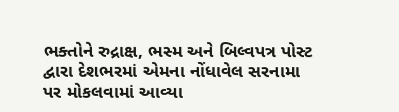ભક્તોને રુદ્રાક્ષ, ભસ્મ અને બિલ્વપત્ર પોસ્ટ દ્વારા દેશભરમાં એમના નોંધાવેલ સરનામા પર મોકલવામાં આવ્યા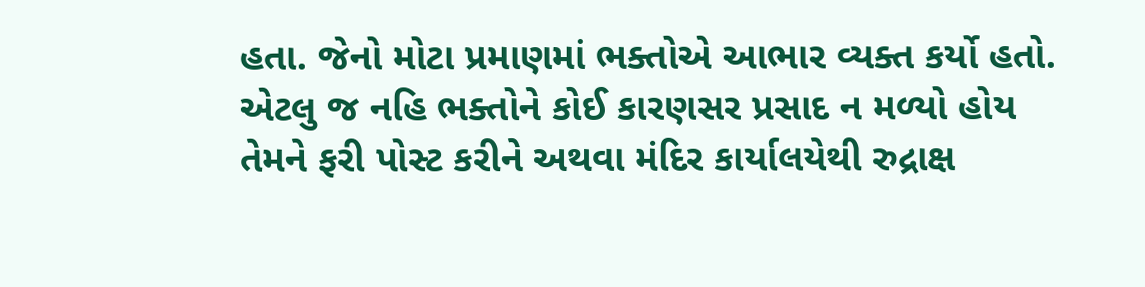હતા. જેનો મોટા પ્રમાણમાં ભક્તોએ આભાર વ્યક્ત કર્યો હતો. એટલુ જ નહિ ભક્તોને કોઈ કારણસર પ્રસાદ ન મળ્યો હોય તેમને ફરી પોસ્ટ કરીને અથવા મંદિર કાર્યાલયેથી રુદ્રાક્ષ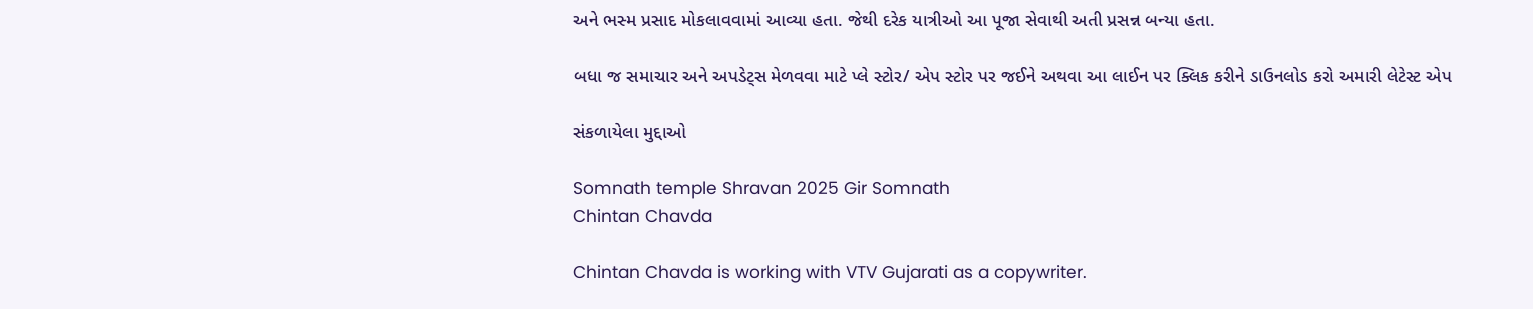અને ભસ્મ પ્રસાદ મોકલાવવામાં આવ્યા હતા. જેથી દરેક યાત્રીઓ આ પૂજા સેવાથી અતી પ્રસન્ન બન્યા હતા.

બધા જ સમાચાર અને અપડેટ્સ મેળવવા માટે પ્લે સ્ટોર/ એપ સ્ટોર પર જઈને અથવા આ લાઈન પર ક્લિક કરીને ડાઉનલોડ કરો અમારી લેટેસ્ટ એપ

સંકળાયેલા મુદ્દાઓ

Somnath temple Shravan 2025 Gir Somnath
Chintan Chavda

Chintan Chavda is working with VTV Gujarati as a copywriter.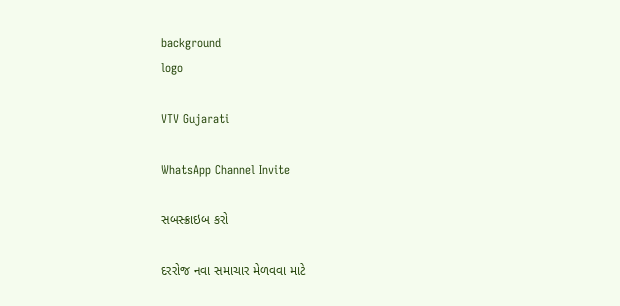background
logo

VTV Gujarati

WhatsApp Channel Invite

સબસ્ક્રાઇબ કરો

દરરોજ નવા સમાચાર મેળવવા માટે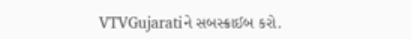VTVGujaratiને સબસ્ક્રાઈબ કરો.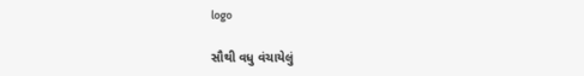logo

સૌથી વધુ વંચાયેલું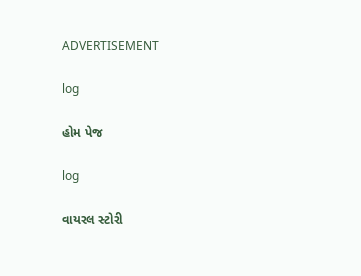ADVERTISEMENT

log

હોમ પેજ

log

વાયરલ સ્ટોરી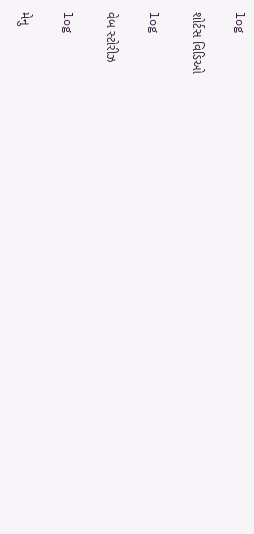log

શોર્ટસ વિડિઓ

log

વેબ સ્ટોરીઝ

log

મેનુ